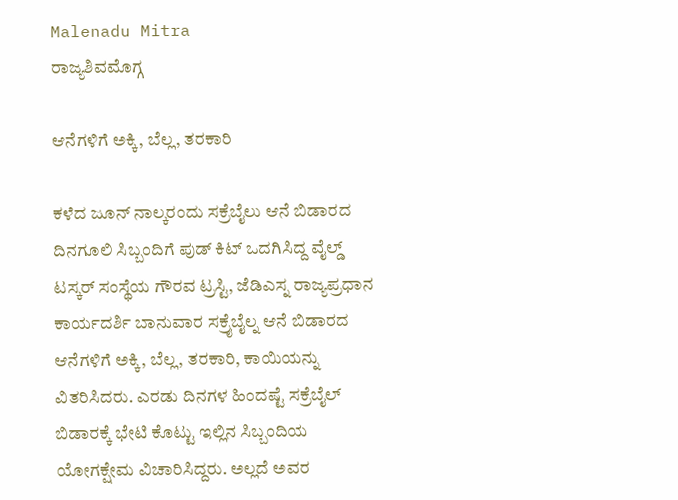Malenadu Mitra
ರಾಜ್ಯಶಿವಮೊಗ್ಗ

ಆನೆಗಳಿಗೆ ಅಕ್ಕಿ, ಬೆಲ್ಲ, ತರಕಾರಿ

ಕಳೆದ ಜೂನ್ ನಾಲ್ಕರಂದು ಸಕ್ರೆಬೈಲು ಆನೆ ಬಿಡಾರದ ದಿನಗೂಲಿ ಸಿಬ್ಬಂದಿಗೆ ಪುಡ್ ಕಿಟ್ ಒದಗಿಸಿದ್ದ ವೈಲ್ಡ್ ಟಸ್ಕರ್ ಸಂಸ್ಥೆಯ ಗೌರವ ಟ್ರಸ್ಟಿ, ಜೆಡಿಎಸ್ನ ರಾಜ್ಯಪ್ರಧಾನ ಕಾರ್ಯದರ್ಶಿ ಬಾನುವಾರ ಸಕ್ರೈಬೈಲ್ನ ಆನೆ ಬಿಡಾರದ ಆನೆಗಳಿಗೆ ಅಕ್ಕಿ, ಬೆಲ್ಲ, ತರಕಾರಿ, ಕಾಯಿಯನ್ನು ವಿತರಿಸಿದರು. ಎರಡು ದಿನಗಳ ಹಿಂದಷ್ಟೆ ಸಕ್ರೆಬೈಲ್ ಬಿಡಾರಕ್ಕೆ ಭೇಟಿ ಕೊಟ್ಟು ಇಲ್ಲಿನ ಸಿಬ್ಬಂದಿಯ ಯೋಗಕ್ಷೇಮ ವಿಚಾರಿಸಿದ್ದರು. ಅಲ್ಲದೆ ಅವರ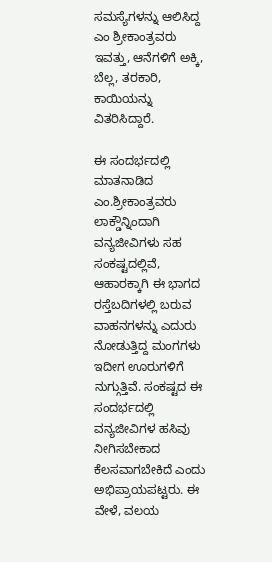ಸಮಸ್ಯೆಗಳನ್ನು ಆಲಿಸಿದ್ದ ಎಂ ಶ್ರೀಕಾಂತ್ರವರು ಇವತ್ತು, ಆನೆಗಳಿಗೆ ಅಕ್ಕಿ, ಬೆಲ್ಲ, ತರಕಾರಿ, ಕಾಯಿಯನ್ನು ವಿತರಿಸಿದ್ದಾರೆ.

ಈ ಸಂದರ್ಭದಲ್ಲಿ ಮಾತನಾಡಿದ ಎಂ.ಶ್ರೀಕಾಂತ್ರವರು ಲಾಕ್ಡೌನ್ನಿಂದಾಗಿ ವನ್ಯಜೀವಿಗಳು ಸಹ ಸಂಕಷ್ಟದಲ್ಲಿವೆ, ಆಹಾರಕ್ಕಾಗಿ ಈ ಭಾಗದ ರಸ್ತೆಬದಿಗಳಲ್ಲಿ ಬರುವ ವಾಹನಗಳನ್ನು ಎದುರು ನೋಡುತ್ತಿದ್ದ ಮಂಗಗಳು ಇದೀಗ ಊರುಗಳಿಗೆ ನುಗ್ಗುತ್ತಿವೆ. ಸಂಕಷ್ಟದ ಈ ಸಂದರ್ಭದಲ್ಲಿ ವನ್ಯಜೀವಿಗಳ ಹಸಿವು ನೀಗಿಸಬೇಕಾದ ಕೆಲಸವಾಗಬೇಕಿದೆ ಎಂದು ಅಭಿಪ್ರಾಯಪಟ್ಟರು. ಈ ವೇಳೆ, ವಲಯ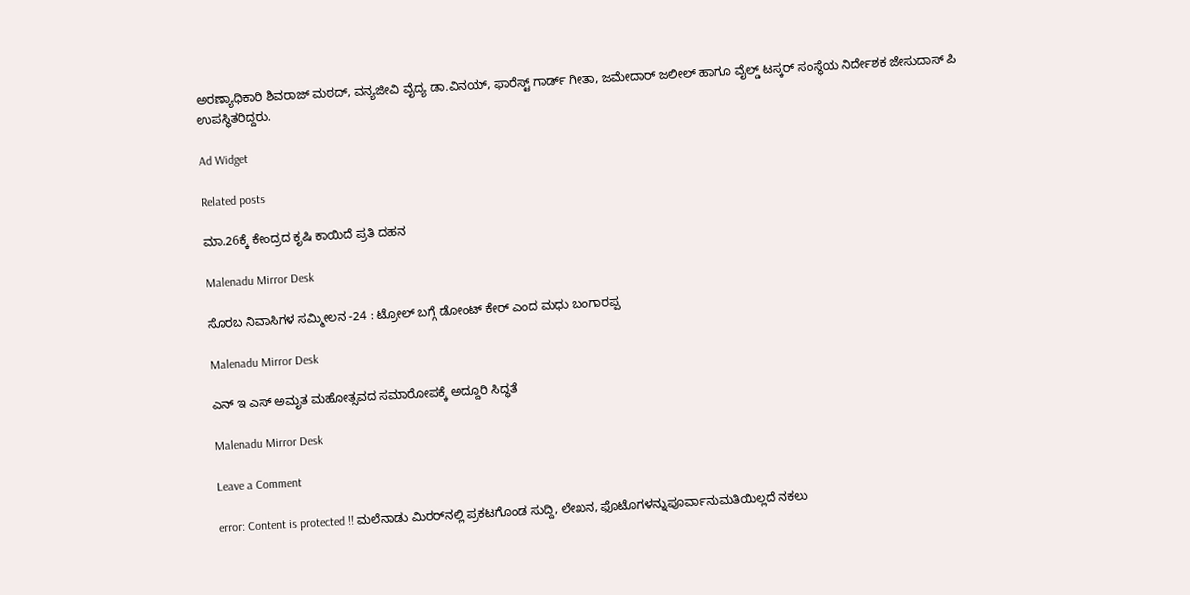ಅರಣ್ಯಾಧಿಕಾರಿ ಶಿವರಾಜ್ ಮಠದ್, ವನ್ಯಜೀವಿ ವೈದ್ಯ ಡಾ.ವಿನಯ್, ಫಾರೆಸ್ಟ್ ಗಾರ್ಡ್ ಗೀತಾ, ಜಮೇದಾರ್ ಜಲೀಲ್ ಹಾಗೂ ವೈಲ್ಡ್ ಟಸ್ಕರ್ ಸಂಸ್ಥೆಯ ನಿರ್ದೇಶಕ ಜೇಸುದಾಸ್ ಪಿ ಉಪಸ್ಥಿತರಿದ್ದರು.

Ad Widget

Related posts

ಮಾ.26ಕ್ಕೆ ಕೇಂದ್ರದ ಕೃಷಿ ಕಾಯಿದೆ ಪ್ರತಿ ದಹನ

Malenadu Mirror Desk

ಸೊರಬ ನಿವಾಸಿಗಳ ಸಮ್ಮೀಲನ -24 : ಟ್ರೋಲ್ ಬಗ್ಗೆ ಡೋಂಟ್ ಕೇರ್ ಎಂದ ಮಧು ಬಂಗಾರಪ್ಪ

Malenadu Mirror Desk

ಎನ್ ಇ ಎಸ್ ಅಮೃತ ಮಹೋತ್ಸವದ ಸಮಾರೋಪಕ್ಕೆ ಅದ್ದೂರಿ ಸಿದ್ಧತೆ

Malenadu Mirror Desk

Leave a Comment

error: Content is protected !! ಮಲೆನಾಡು ಮಿರರ್‌ನಲ್ಲಿ ಪ್ರಕಟಗೊಂಡ ಸುದ್ದಿ, ಲೇಖನ, ಫೊಟೊಗಳನ್ನುಪೂರ್ವಾನುಮತಿಯಿಲ್ಲದೆ ನಕಲು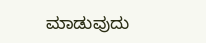ಮಾಡುವುದು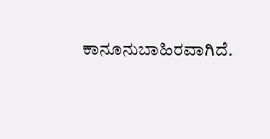ಕಾನೂನುಬಾಹಿರವಾಗಿದೆ.